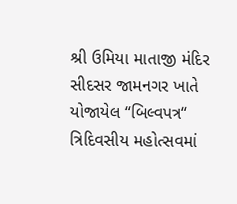શ્રી ઉમિયા માતાજી મંદિર સીદસર જામનગર ખાતે યોજાયેલ “બિલ્વપત્ર“ ત્રિદિવસીય મહોત્સવમાં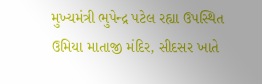મુખ્યમંત્રી ભુપેન્દ્ર પટેલ રહ્યા ઉપસ્થિત
ઉમિયા માતાજી મંદિર, સીદસર ખાતે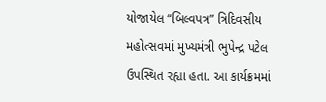યોજાયેલ “બિલ્વપત્ર” ત્રિદિવસીય મહોત્સવમાં મુખ્યમંત્રી ભુપેન્દ્ર પટેલ ઉપસ્થિત રહ્યા હતા. આ કાર્યક્રમમાં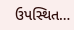ઉપસ્થિત…